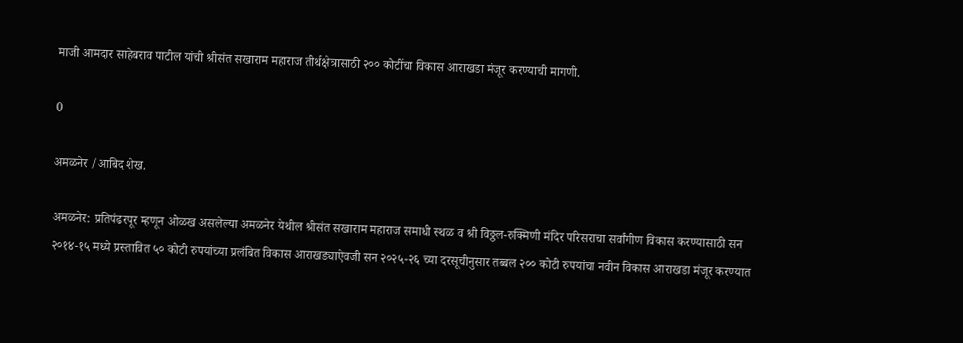माजी आमदार साहेबराव पाटील यांची श्रीसंत सखाराम महाराज तीर्थक्षेत्रासाठी २०० कोटींचा विकास आराखडा मंजूर करण्याची मागणी.

0

अमळनेर /आबिद शेख.

अमळनेर: प्रतिपंढरपूर म्हणून ओळख असलेल्या अमळनेर येथील श्रीसंत सखाराम महाराज समाधी स्थळ व श्री विठ्ठल-रुक्मिणी मंदिर परिसराचा सर्वांगीण विकास करण्यासाठी सन २०१४-१५ मध्ये प्रस्तावित ५० कोटी रुपयांच्या प्रलंबित विकास आराखड्याऐवजी सन २०२५-२६ च्या दरसूचीनुसार तब्बल २०० कोटी रुपयांचा नवीन विकास आराखडा मंजूर करण्यात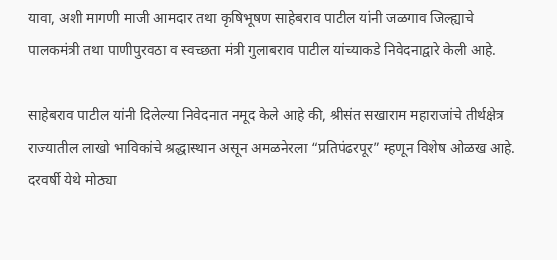यावा, अशी मागणी माजी आमदार तथा कृषिभूषण साहेबराव पाटील यांनी जळगाव जिल्ह्याचे पालकमंत्री तथा पाणीपुरवठा व स्वच्छता मंत्री गुलाबराव पाटील यांच्याकडे निवेदनाद्वारे केली आहे.

साहेबराव पाटील यांनी दिलेल्या निवेदनात नमूद केले आहे की, श्रीसंत सखाराम महाराजांचे तीर्थक्षेत्र राज्यातील लाखो भाविकांचे श्रद्धास्थान असून अमळनेरला “प्रतिपंढरपूर” म्हणून विशेष ओळख आहे. दरवर्षी येथे मोठ्या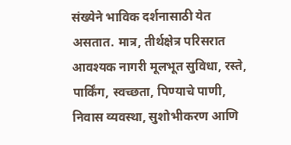संख्येने भाविक दर्शनासाठी येत असतात. मात्र, तीर्थक्षेत्र परिसरात आवश्यक नागरी मूलभूत सुविधा, रस्ते, पार्किंग, स्वच्छता, पिण्याचे पाणी, निवास व्यवस्था, सुशोभीकरण आणि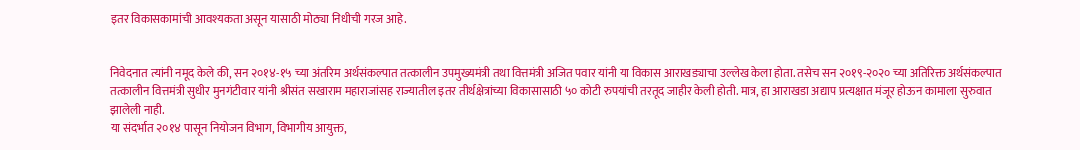इतर विकासकामांची आवश्यकता असून यासाठी मोठ्या निधीची गरज आहे.


निवेदनात त्यांनी नमूद केले की, सन २०१४-१५ च्या अंतरिम अर्थसंकल्पात तत्कालीन उपमुख्यमंत्री तथा वित्तमंत्री अजित पवार यांनी या विकास आराखड्याचा उल्लेख केला होता. तसेच सन २०१९-२०२० च्या अतिरिक्त अर्थसंकल्पात तत्कालीन वित्तमंत्री सुधीर मुनगंटीवार यांनी श्रीसंत सखाराम महाराजांसह राज्यातील इतर तीर्थक्षेत्रांच्या विकासासाठी ५० कोटी रुपयांची तरतूद जाहीर केली होती. मात्र, हा आराखडा अद्याप प्रत्यक्षात मंजूर होऊन कामाला सुरुवात झालेली नाही.
या संदर्भात २०१४ पासून नियोजन विभाग, विभागीय आयुक्त,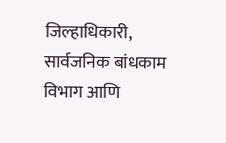जिल्हाधिकारी, सार्वजनिक बांधकाम विभाग आणि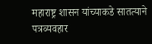महाराष्ट्र शासन यांच्याकडे सातत्याने पत्रव्यवहार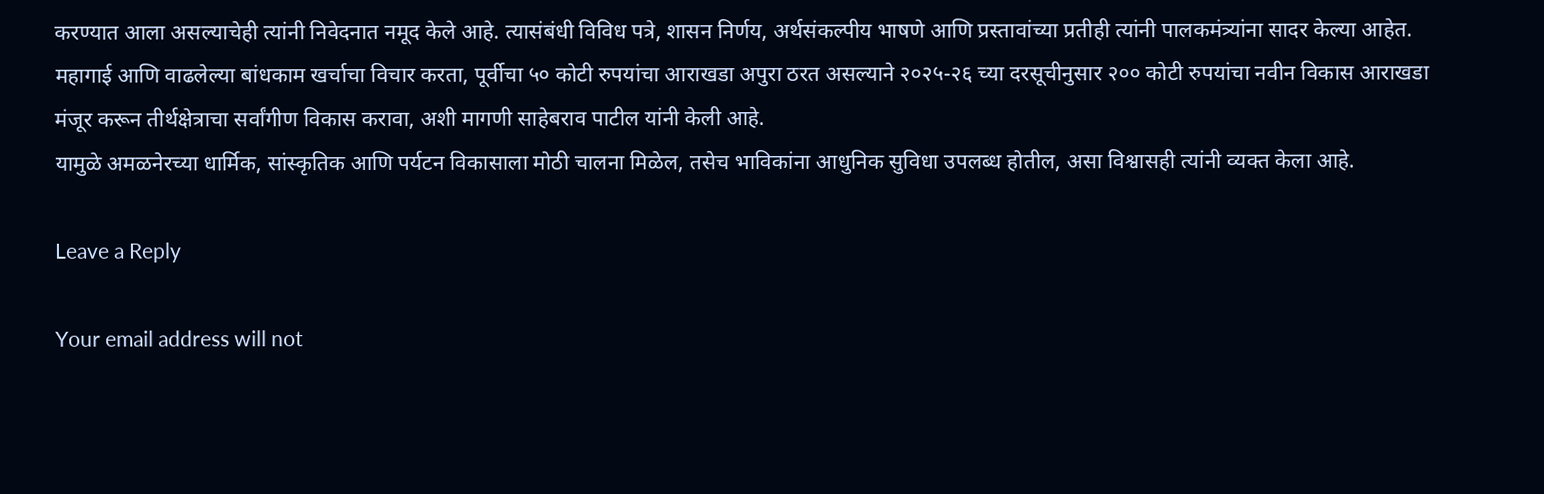करण्यात आला असल्याचेही त्यांनी निवेदनात नमूद केले आहे. त्यासंबंधी विविध पत्रे, शासन निर्णय, अर्थसंकल्पीय भाषणे आणि प्रस्तावांच्या प्रतीही त्यांनी पालकमंत्र्यांना सादर केल्या आहेत.
महागाई आणि वाढलेल्या बांधकाम खर्चाचा विचार करता, पूर्वीचा ५० कोटी रुपयांचा आराखडा अपुरा ठरत असल्याने २०२५-२६ च्या दरसूचीनुसार २०० कोटी रुपयांचा नवीन विकास आराखडा मंजूर करून तीर्थक्षेत्राचा सर्वांगीण विकास करावा, अशी मागणी साहेबराव पाटील यांनी केली आहे.
यामुळे अमळनेरच्या धार्मिक, सांस्कृतिक आणि पर्यटन विकासाला मोठी चालना मिळेल, तसेच भाविकांना आधुनिक सुविधा उपलब्ध होतील, असा विश्वासही त्यांनी व्यक्त केला आहे.

Leave a Reply

Your email address will not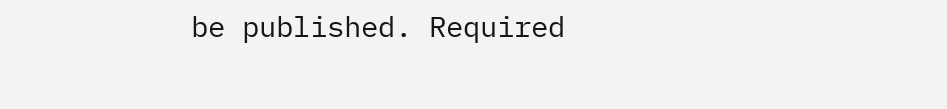be published. Required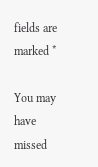fields are marked *

You may have missed